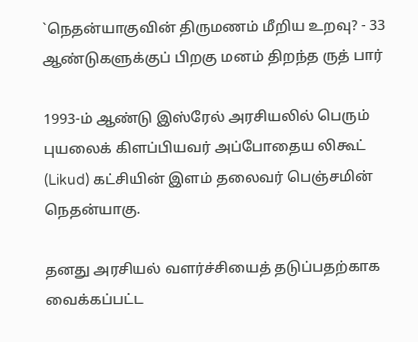`நெதன்யாகுவின் திருமணம் மீறிய உறவு? - 33 ஆண்டுகளுக்குப் பிறகு மனம் திறந்த ருத் பார்

1993-ம் ஆண்டு இஸ்ரேல் அரசியலில் பெரும் புயலைக் கிளப்பியவர் அப்போதைய லிகூட் (Likud) கட்சியின் இளம் தலைவர் பெஞ்சமின் நெதன்யாகு.

தனது அரசியல் வளர்ச்சியைத் தடுப்பதற்காக வைக்கப்பட்ட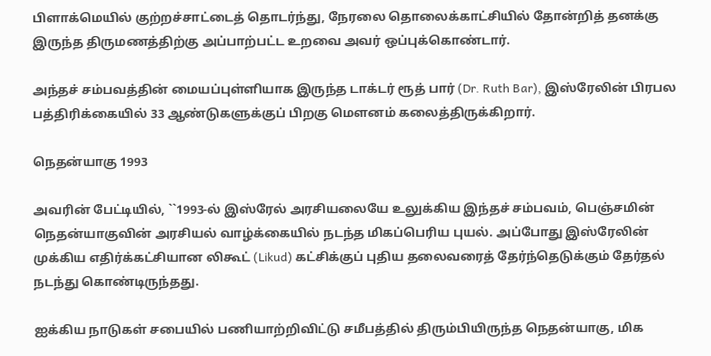பிளாக்மெயில் குற்றச்சாட்டைத் தொடர்ந்து, நேரலை தொலைக்காட்சியில் தோன்றித் தனக்கு இருந்த திருமணத்திற்கு அப்பாற்பட்ட உறவை அவர் ஒப்புக்கொண்டார்.

அந்தச் சம்பவத்தின் மையப்புள்ளியாக இருந்த டாக்டர் ரூத் பார் (Dr. Ruth Bar), இஸ்ரேலின் பிரபல பத்திரிக்கையில் 33 ஆண்டுகளுக்குப் பிறகு மௌனம் கலைத்திருக்கிறார்.

நெதன்யாகு 1993

அவரின் பேட்டியில், ``1993-ல் இஸ்ரேல் அரசியலையே உலுக்கிய இந்தச் சம்பவம், பெஞ்சமின் நெதன்யாகுவின் அரசியல் வாழ்க்கையில் நடந்த மிகப்பெரிய புயல். அப்போது இஸ்ரேலின் முக்கிய எதிர்க்கட்சியான லிகூட் (Likud) கட்சிக்குப் புதிய தலைவரைத் தேர்ந்தெடுக்கும் தேர்தல் நடந்து கொண்டிருந்தது.

ஐக்கிய நாடுகள் சபையில் பணியாற்றிவிட்டு சமீபத்தில் திரும்பியிருந்த நெதன்யாகு, மிக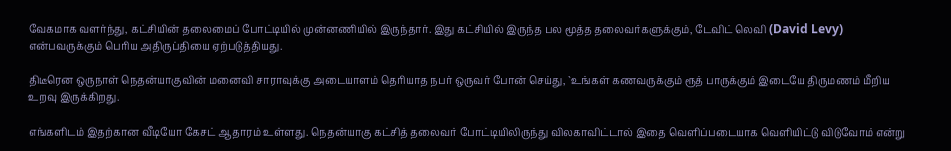வேகமாக வளர்ந்து, கட்சியின் தலைமைப் போட்டியில் முன்னணியில் இருந்தார். இது கட்சியில் இருந்த பல மூத்த தலைவர்களுக்கும், டேவிட் லெவி (David Levy) என்பவருக்கும் பெரிய அதிருப்தியை ஏற்படுத்தியது.

திடீரென ஒருநாள் நெதன்யாகுவின் மனைவி சாராவுக்கு அடையாளம் தெரியாத நபர் ஒருவர் போன் செய்து, `உங்கள் கணவருக்கும் ரூத் பாருக்கும் இடையே திருமணம் மீறிய உறவு இருக்கிறது.

எங்களிடம் இதற்கான வீடியோ கேசட் ஆதாரம் உள்ளது. நெதன்யாகு கட்சித் தலைவர் போட்டியிலிருந்து விலகாவிட்டால் இதை வெளிப்படையாக வெளியிட்டு விடுவோம் என்று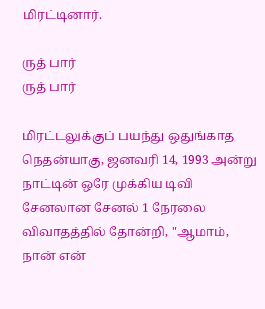மிரட்டினார்.

ருத் பார்
ருத் பார்

மிரட்டலுக்குப் பயந்து ஒதுங்காத நெதன்யாகு, ஜனவரி 14, 1993 அன்று நாட்டின் ஒரே முக்கிய டிவி சேனலான சேனல் 1 நேரலை விவாதத்தில் தோன்றி, "ஆமாம், நான் என்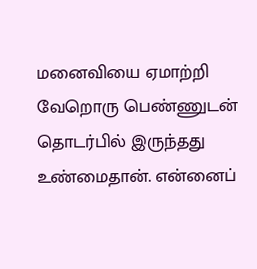மனைவியை ஏமாற்றி வேறொரு பெண்ணுடன் தொடர்பில் இருந்தது உண்மைதான். என்னைப்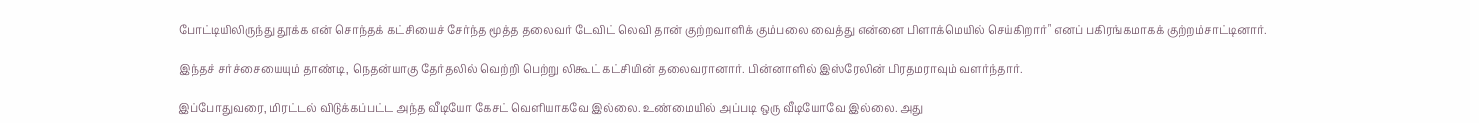போட்டியிலிருந்து தூக்க என் சொந்தக் கட்சியைச் சேர்ந்த மூத்த தலைவர் டேவிட் லெவி தான் குற்றவாளிக் கும்பலை வைத்து என்னை பிளாக்மெயில் செய்கிறார்" எனப் பகிரங்கமாகக் குற்றம்சாட்டினார்.

இந்தச் சர்ச்சையையும் தாண்டி, நெதன்யாகு தேர்தலில் வெற்றி பெற்று லிகூட் கட்சியின் தலைவரானார். பின்னாளில் இஸ்ரேலின் பிரதமராவும் வளர்ந்தார்.

இப்போதுவரை, மிரட்டல் விடுக்கப்பட்ட அந்த வீடியோ கேசட் வெளியாகவே இல்லை. உண்மையில் அப்படி ஒரு வீடியோவே இல்லை. அது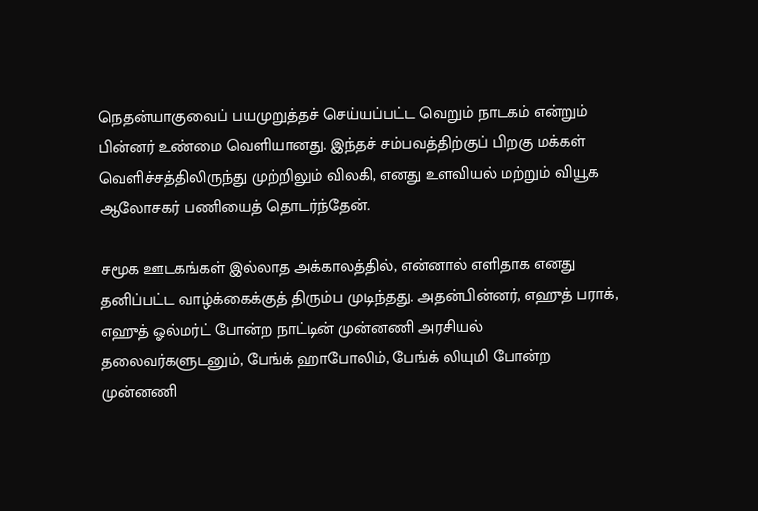நெதன்யாகுவைப் பயமுறுத்தச் செய்யப்பட்ட வெறும் நாடகம் என்றும் பின்னர் உண்மை வெளியானது. இந்தச் சம்பவத்திற்குப் பிறகு மக்கள் வெளிச்சத்திலிருந்து முற்றிலும் விலகி, எனது உளவியல் மற்றும் வியூக ஆலோசகர் பணியைத் தொடர்ந்தேன்.

சமூக ஊடகங்கள் இல்லாத அக்காலத்தில், என்னால் எளிதாக எனது தனிப்பட்ட வாழ்க்கைக்குத் திரும்ப முடிந்தது. அதன்பின்னர், எஹுத் பராக், எஹுத் ஓல்மர்ட் போன்ற நாட்டின் முன்னணி அரசியல் தலைவர்களுடனும், பேங்க் ஹாபோலிம், பேங்க் லியுமி போன்ற முன்னணி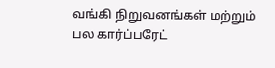வங்கி நிறுவனங்கள் மற்றும் பல கார்ப்பரேட்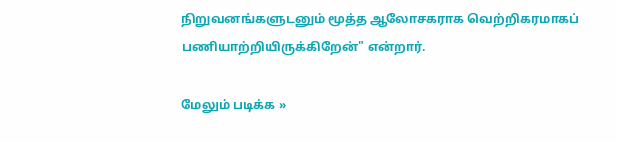நிறுவனங்களுடனும் மூத்த ஆலோசகராக வெற்றிகரமாகப் பணியாற்றியிருக்கிறேன்" என்றார்.

மேலும் படிக்க »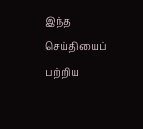இந்த செய்தியைப் பற்றிய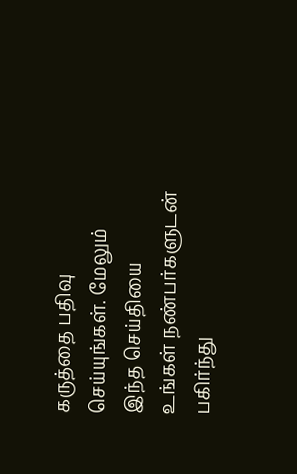கருத்தை பதிவு செய்யுங்கள். மேலும் இந்த செய்தியை உங்கள் நண்பர்களுடன் பகிர்ந்து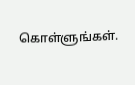கொள்ளுங்கள்.